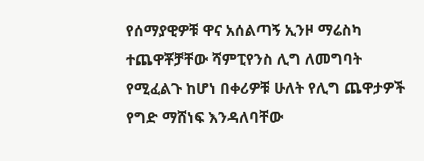የሰማያዊዎቹ ዋና አሰልጣኝ ኢንዞ ማሬስካ ተጨዋቾቻቸው ሻምፒየንስ ሊግ ለመግባት የሚፈልጉ ከሆነ በቀሪዎቹ ሁለት የሊግ ጨዋታዎች የግድ ማሸነፍ እንዳለባቸው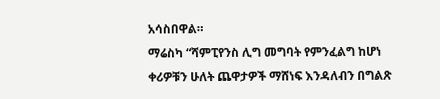አሳስበዋል።
ማሬስካ “ሻምፒየንስ ሊግ መግባት የምንፈልግ ከሆነ ቀሪዎቹን ሁለት ጨዋታዎች ማሸነፍ እንዳለብን በግልጽ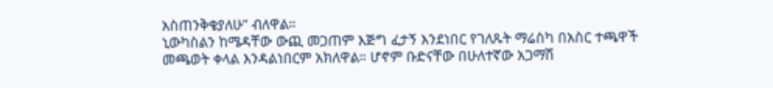አስጠንቅቄያለሁ” ብለዋል።
ኒውካስልን ከሜዳቸው ውጪ መጋጠም እጅግ ፈታኝ እንደነበር የገለጹት ማሬስካ በአስር ተጫዋች መጫወት ቀላል እንዳልነበርም አክለዋል። ሆኖም ቡድናቸው በሁለተኛው አጋማሽ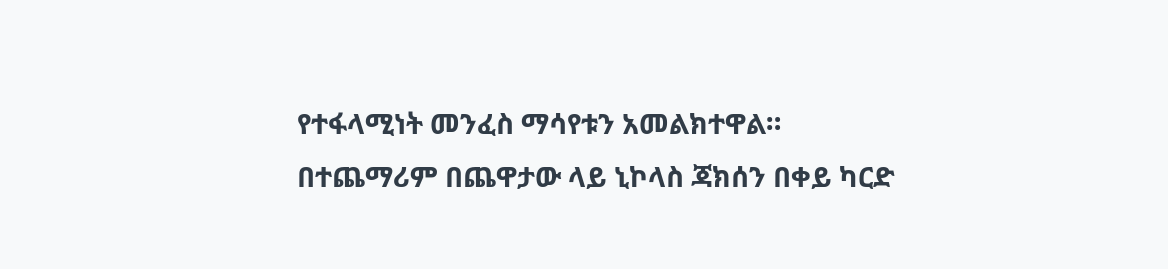የተፋላሚነት መንፈስ ማሳየቱን አመልክተዋል።
በተጨማሪም በጨዋታው ላይ ኒኮላስ ጃክሰን በቀይ ካርድ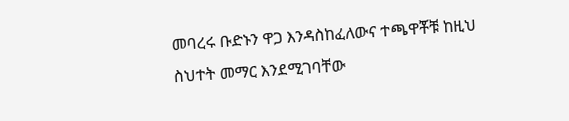መባረሩ ቡድኑን ዋጋ እንዳስከፈለውና ተጫዋቾቹ ከዚህ ስህተት መማር እንደሚገባቸው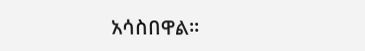አሳስበዋል።